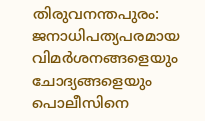തിരുവനന്തപുരം: ജനാധിപത്യപരമായ വിമർശനങ്ങളെയും ചോദ്യങ്ങളെയും പൊലീസിനെ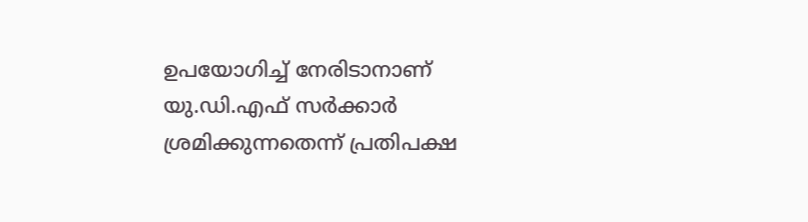ഉപയോഗിച്ച് നേരിടാനാണ് യു.ഡി.എഫ് സർക്കാർ ശ്രമിക്കുന്നതെന്ന് പ്രതിപക്ഷ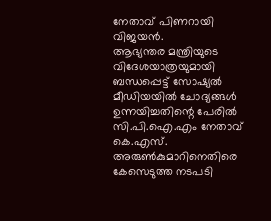നേതാവ് പിണറായി വിജയൻ.
ആഭ്യന്തര മന്ത്രിയുടെ വിദേശയാത്രയുമായി ബന്ധപ്പെട്ട് സോഷ്യൽ മീഡിയയിൽ ചോദ്യങ്ങൾ ഉന്നയിച്ചതിന്റെ പേരിൽ സി.പി.ഐ.എം നേതാവ് കെ.എസ്. അരുൺകുമാറിനെതിരെ കേസെടുത്ത നടപടി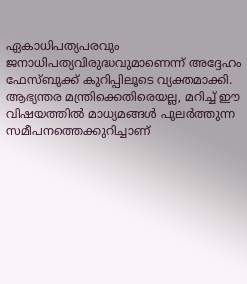ഏകാധിപത്യപരവും ജനാധിപത്യവിരുദ്ധവുമാണെന്ന് അദ്ദേഹം ഫേസ്ബുക്ക് കുറിപ്പിലൂടെ വ്യക്തമാക്കി.
ആഭ്യന്തര മന്ത്രിക്കെതിരെയല്ല, മറിച്ച് ഈ വിഷയത്തിൽ മാധ്യമങ്ങൾ പുലർത്തുന്ന സമീപനത്തെക്കുറിച്ചാണ്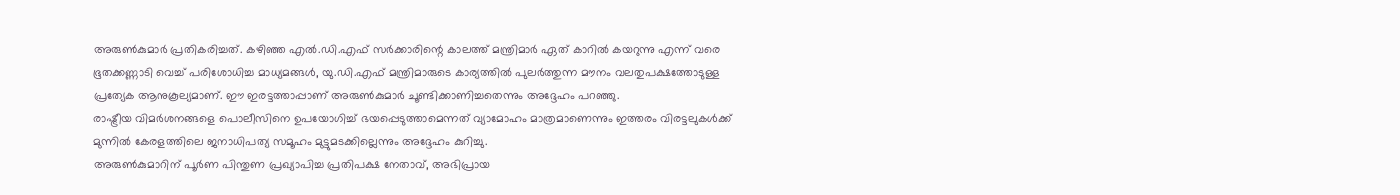അരുൺകുമാർ പ്രതികരിച്ചത്. കഴിഞ്ഞ എൽ.ഡി.എഫ് സർക്കാരിന്റെ കാലത്ത് മന്ത്രിമാർ ഏത് കാറിൽ കയറുന്നു എന്ന് വരെ ഭൂതക്കണ്ണാടി വെച്ച് പരിശോധിച്ച മാധ്യമങ്ങൾ, യു.ഡി.എഫ് മന്ത്രിമാരുടെ കാര്യത്തിൽ പുലർത്തുന്ന മൗനം വലതുപക്ഷത്തോടുള്ള പ്രത്യേക ആനുകൂല്യമാണ്. ഈ ഇരട്ടത്താപ്പാണ് അരുൺകുമാർ ചൂണ്ടിക്കാണിച്ചതെന്നും അദ്ദേഹം പറഞ്ഞു.
രാഷ്ട്രീയ വിമർശനങ്ങളെ പൊലീസിനെ ഉപയോഗിച്ച് ഭയപ്പെടുത്താമെന്നത് വ്യാമോഹം മാത്രമാണെന്നും ഇത്തരം വിരട്ടലുകൾക്ക് മുന്നിൽ കേരളത്തിലെ ജനാധിപത്യ സമൂഹം മുട്ടുമടക്കില്ലെന്നും അദ്ദേഹം കുറിച്ചു.
അരുൺകുമാറിന് പൂർണ പിന്തുണ പ്രഖ്യാപിച്ച പ്രതിപക്ഷ നേതാവ്, അഭിപ്രായ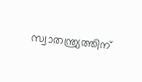സ്വാതന്ത്ര്യത്തിന്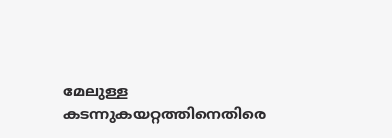മേലുള്ള കടന്നുകയറ്റത്തിനെതിരെ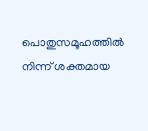പൊതുസമൂഹത്തിൽ നിന്ന് ശക്തമായ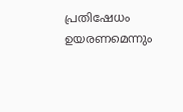പ്രതിഷേധം ഉയരണമെന്നും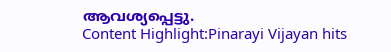ആവശ്യപ്പെട്ടു.
Content Highlight:Pinarayi Vijayan hits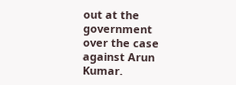out at the government over the case against Arun Kumar.